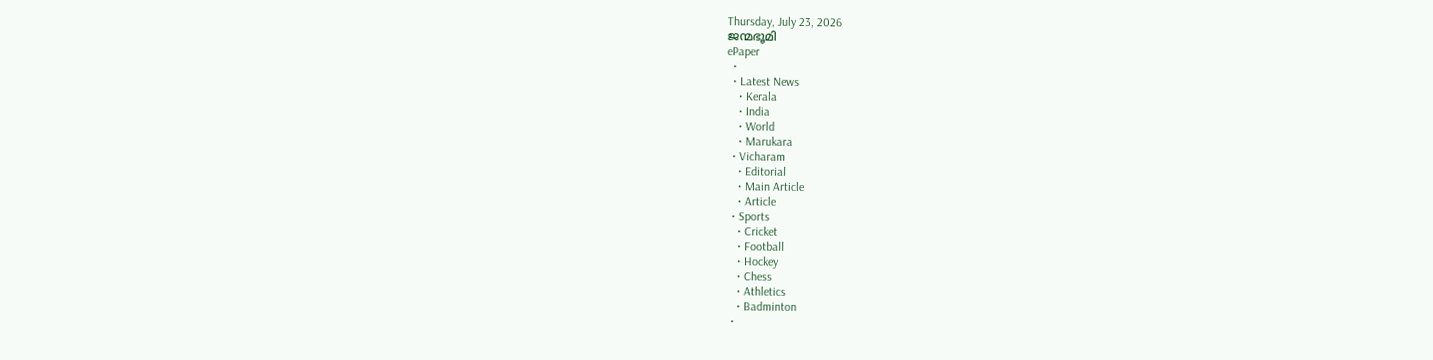Thursday, July 23, 2026
ജന്മഭൂമി
ePaper
  •
  • Latest News
    • Kerala
    • India
    • World
    • Marukara
  • Vicharam
    • Editorial
    • Main Article
    • Article
  • Sports
    • Cricket
    • Football
    • Hockey
    • Chess
    • Athletics
    • Badminton
  •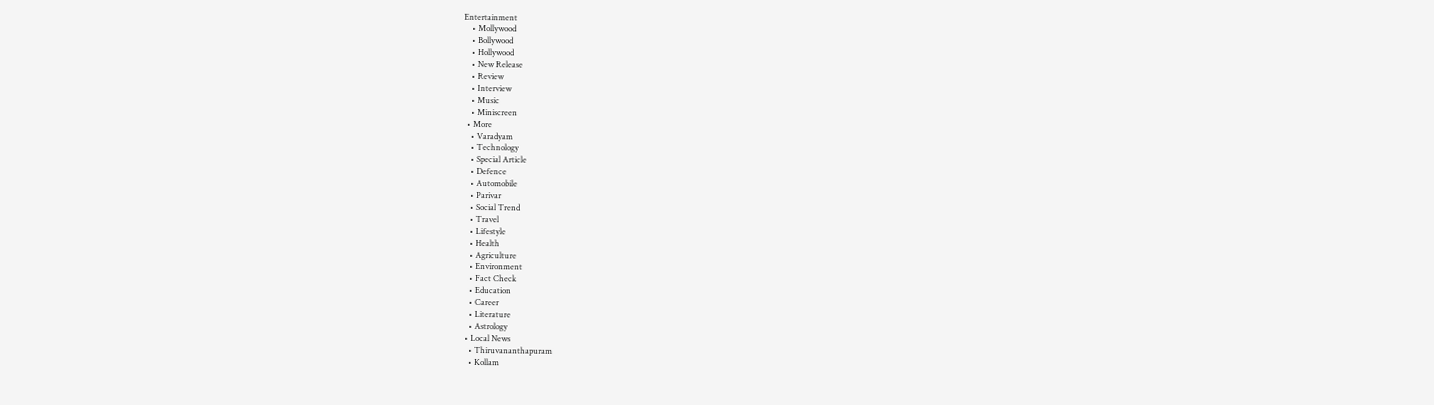Entertainment
    • Mollywood
    • Bollywood
    • Hollywood
    • New Release
    • Review
    • Interview
    • Music
    • Miniscreen
  • More
    • Varadyam
    • Technology
    • Special Article
    • Defence
    • Automobile
    • Parivar
    • Social Trend
    • Travel
    • Lifestyle
    • Health
    • Agriculture
    • Environment
    • Fact Check
    • Education
    • Career
    • Literature
    • Astrology
  • Local News
    • Thiruvananthapuram
    • Kollam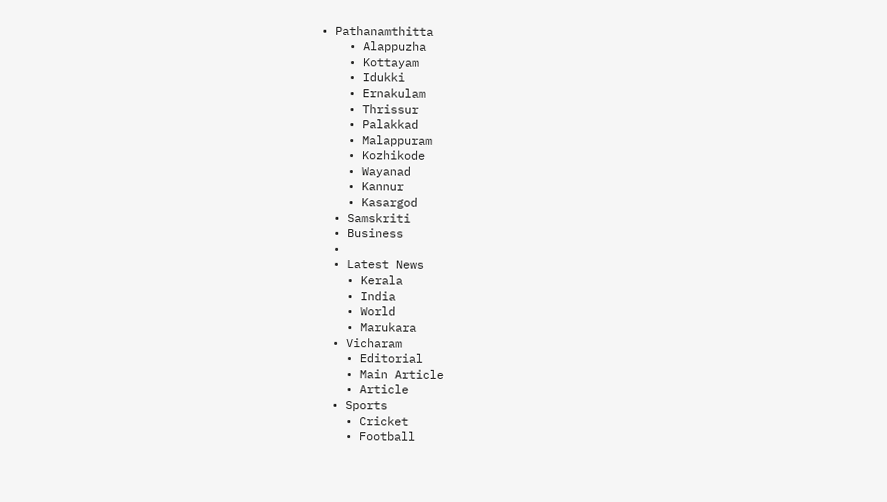• Pathanamthitta
    • Alappuzha
    • Kottayam
    • Idukki
    • Ernakulam
    • Thrissur
    • Palakkad
    • Malappuram
    • Kozhikode
    • Wayanad
    • Kannur
    • Kasargod
  • Samskriti
  • Business
  •
  • Latest News
    • Kerala
    • India
    • World
    • Marukara
  • Vicharam
    • Editorial
    • Main Article
    • Article
  • Sports
    • Cricket
    • Football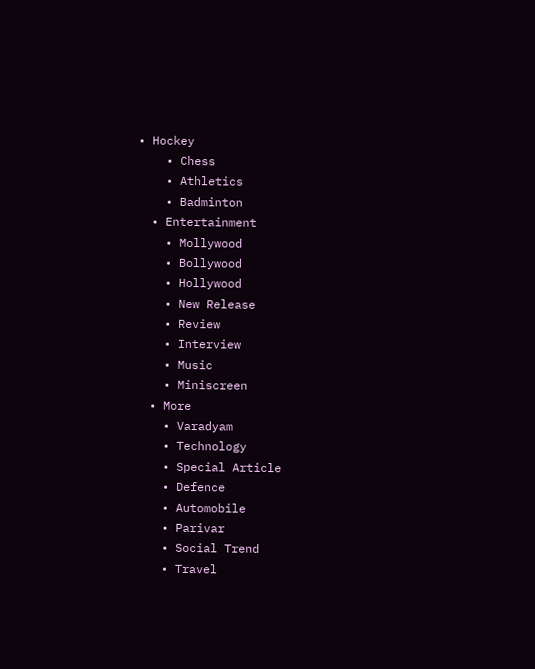• Hockey
    • Chess
    • Athletics
    • Badminton
  • Entertainment
    • Mollywood
    • Bollywood
    • Hollywood
    • New Release
    • Review
    • Interview
    • Music
    • Miniscreen
  • More
    • Varadyam
    • Technology
    • Special Article
    • Defence
    • Automobile
    • Parivar
    • Social Trend
    • Travel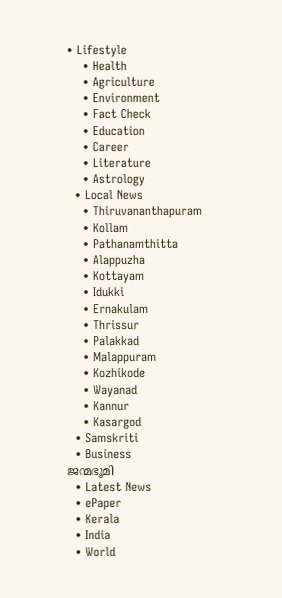• Lifestyle
    • Health
    • Agriculture
    • Environment
    • Fact Check
    • Education
    • Career
    • Literature
    • Astrology
  • Local News
    • Thiruvananthapuram
    • Kollam
    • Pathanamthitta
    • Alappuzha
    • Kottayam
    • Idukki
    • Ernakulam
    • Thrissur
    • Palakkad
    • Malappuram
    • Kozhikode
    • Wayanad
    • Kannur
    • Kasargod
  • Samskriti
  • Business
ജന്മഭൂമി
  • Latest News
  • ePaper
  • Kerala
  • India
  • World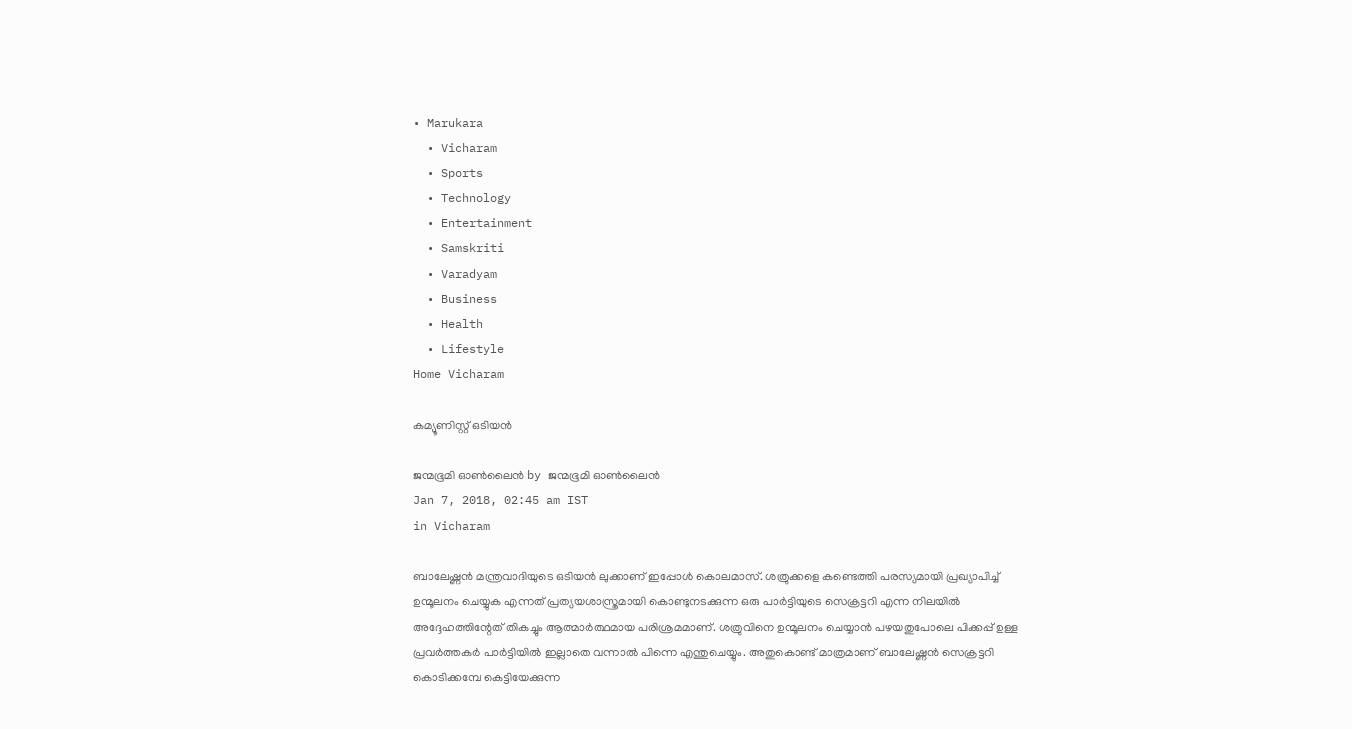• Marukara
  • Vicharam
  • Sports
  • Technology
  • Entertainment
  • Samskriti
  • Varadyam
  • Business
  • Health
  • Lifestyle
Home Vicharam

കമ്യൂണിസ്റ്റ് ഒടിയന്‍

ജന്മഭൂമി ഓണ്‍ലൈന്‍ by ജന്മഭൂമി ഓണ്‍ലൈന്‍
Jan 7, 2018, 02:45 am IST
in Vicharam

ബാലേഷ്ണന്‍ മന്ത്രവാദിയുടെ ഒടിയന്‍ ലുക്കാണ് ഇപ്പോള്‍ കൊലമാസ്. ശത്രുക്കളെ കണ്ടെത്തി പരസ്യമായി പ്രഖ്യാപിച്ച് ഉന്മൂലനം ചെയ്യുക എന്നത് പ്രത്യയശാസ്ത്രമായി കൊണ്ടുനടക്കുന്ന ഒരു പാര്‍ട്ടിയുടെ സെക്രട്ടറി എന്ന നിലയില്‍ അദ്ദേഹത്തിന്റേത് തികച്ചും ആത്മാര്‍ത്ഥമായ പരിശ്രമമാണ്. ശത്രുവിനെ ഉന്മൂലനം ചെയ്യാന്‍ പഴയതുപോലെ പിക്കപ്പ് ഉള്ള പ്രവര്‍ത്തകര്‍ പാര്‍ട്ടിയില്‍ ഇല്ലാതെ വന്നാല്‍ പിന്നെ എന്തുചെയ്യും. അതുകൊണ്ട് മാത്രമാണ് ബാലേഷ്ണന്‍ സെക്രട്ടറി കൊടിക്കമ്പേ കെട്ടിയേക്കുന്ന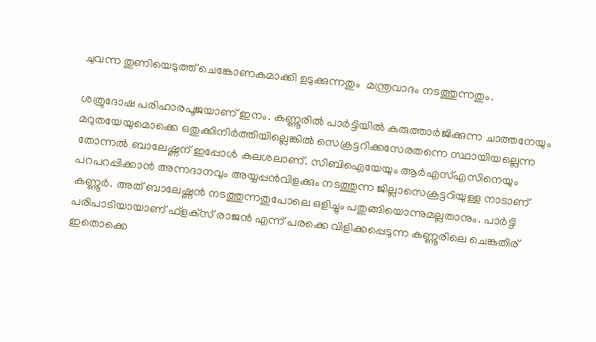ചുവന്ന തുണിയെടുത്ത് ചെങ്കോണകമാക്കി ഉടുക്കുന്നതും  മന്ത്രവാദം നടത്തുന്നതും.

ശത്രുദോഷ പരിഹാരപൂജയാണ് ഇനം. കണ്ണൂരില്‍ പാര്‍ട്ടിയില്‍ കരുത്താര്‍ജിക്കുന്ന ചാത്തനേയും മറുതയേയുമൊക്കെ ഒതുക്കിനിര്‍ത്തിയില്ലെങ്കില്‍ സെക്രട്ടറിക്കസേരതന്നെ സ്ഥായിയല്ലെന്ന തോന്നല്‍ ബാലേഷ്ണന് ഇപ്പോള്‍ കലശലാണ്. സിബിഐയേയും ആര്‍എസ്എസിനെയും പറപറപ്പിക്കാന്‍ അന്നദാനവും അയ്യപ്പന്‍വിളക്കും നടത്തുന്ന ജില്ലാസെക്രട്ടറിയുള്ള നാടാണ് കണ്ണൂര്‍. അത് ബാലേഷ്ണന്‍ നടത്തുന്നതുപോലെ ഒളിച്ചും പതുങ്ങിയൊന്നുമല്ലതാനും. പാര്‍ട്ടി പരിപാടിയായാണ് ഫ്‌ളക്‌സ് രാജന്‍ എന്ന് പരക്കെ വിളിക്കപ്പെടുന്ന കണ്ണൂരിലെ ചെങ്കതിര് ഇതൊക്കെ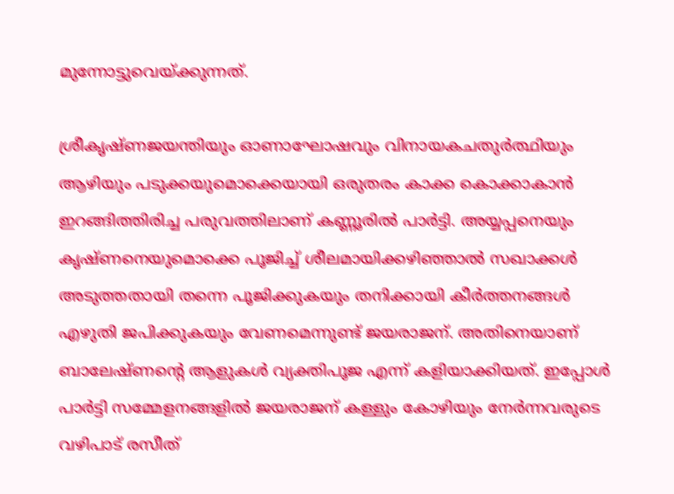മുന്നോട്ടുവെയ്‌ക്കുന്നത്.

ശ്രീകൃഷ്ണജയന്തിയും ഓണാഘോഷവും വിനായകചതുര്‍ത്ഥിയും  ആഴിയും പടുക്കയുമൊക്കെയായി ഒരുതരം കാക്ക കൊക്കാകാന്‍ ഇറങ്ങിത്തിരിച്ച പരുവത്തിലാണ് കണ്ണൂരില്‍ പാര്‍ട്ടി. അയ്യപ്പനെയും കൃഷ്ണനെയുമൊക്കെ പൂജിച്ച് ശീലമായിക്കഴിഞ്ഞാല്‍ സഖാക്കള്‍ അടുത്തതായി തന്നെ പൂജിക്കുകയും തനിക്കായി കീര്‍ത്തനങ്ങള്‍ എഴുതി ജപിക്കുകയും വേണമെന്നുണ്ട് ജയരാജന്. അതിനെയാണ് ബാലേഷ്ണന്റെ ആളുകള്‍ വ്യക്തിപൂജ എന്ന് കളിയാക്കിയത്. ഇപ്പോള്‍ പാര്‍ട്ടി സമ്മേളനങ്ങളില്‍ ജയരാജന് കള്ളും കോഴിയും നേര്‍ന്നവരുടെ വഴിപാട് രസീത്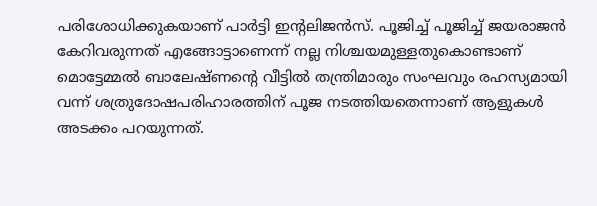പരിശോധിക്കുകയാണ് പാര്‍ട്ടി ഇന്റലിജന്‍സ്. പൂജിച്ച് പൂജിച്ച് ജയരാജന്‍ കേറിവരുന്നത് എങ്ങോട്ടാണെന്ന് നല്ല നിശ്ചയമുള്ളതുകൊണ്ടാണ് മൊട്ടേമ്മല്‍ ബാലേഷ്ണന്റെ വീട്ടില്‍ തന്ത്രിമാരും സംഘവും രഹസ്യമായി വന്ന് ശത്രുദോഷപരിഹാരത്തിന് പൂജ നടത്തിയതെന്നാണ് ആളുകള്‍ അടക്കം പറയുന്നത്.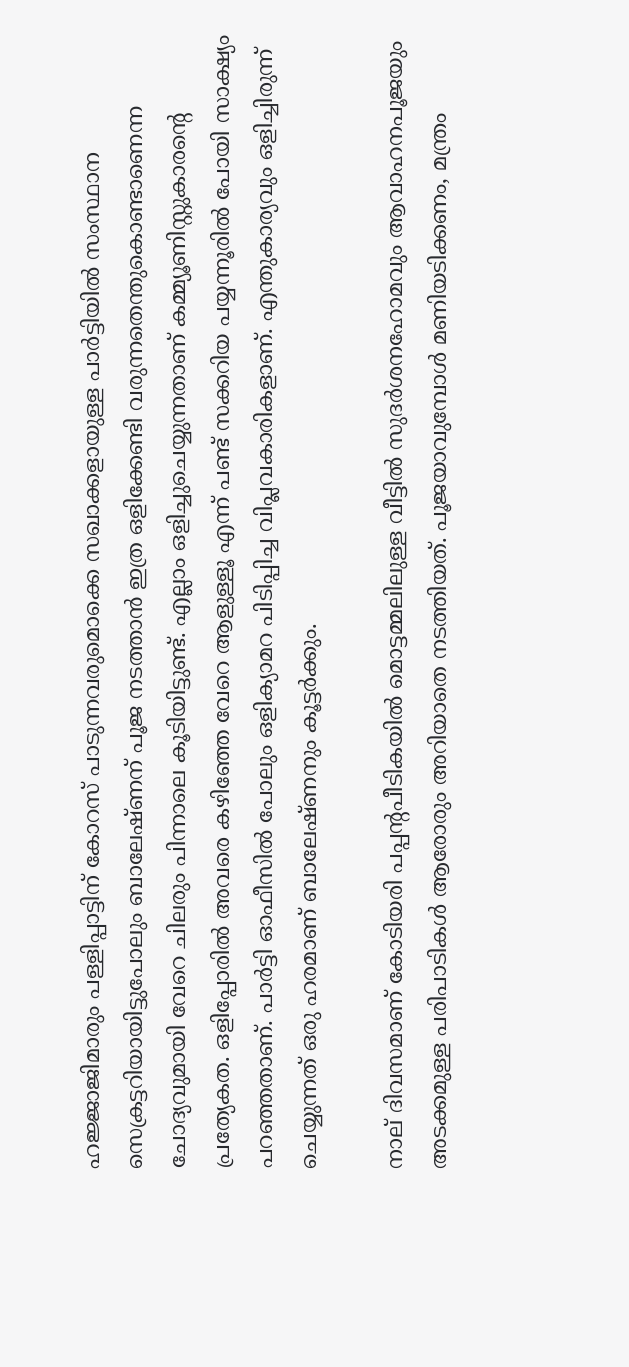ഹജ്ജാജിമാരും പള്ളിപ്പാട്ടിന് കോറസ് പാടുന്നവരുമൊക്കെ സഖാക്കളായുള്ള പാര്‍ട്ടിയില്‍ സംസ്ഥാന സെക്രട്ടറിയായിട്ടുപോലും ബാലേഷ്ണന് പൂജ നടത്താന്‍ ഇത്ര ഒളിക്കേണ്ടി വരുന്നതെന്തുകൊണ്ടാണെന്ന ചോദ്യവുമായി വേറെ ചിലരും പിന്നാലെ കൂടിയിട്ടുണ്ട്. എല്ലാം ഒളിച്ചുചെയ്യുന്നതാണ് കമ്മ്യൂണിസ്റ്റുകാരന്റെ പ്രത്യേകത. ഒളിപ്പോരില്‍ അവരെ കഴിഞ്ഞേ വേറെ ആളുള്ളൂ എന്ന് പണ്ട് സക്കറിയ പയ്യന്നൂരില്‍ പോയി സാക്ഷ്യം പറഞ്ഞതാണ്. പാര്‍ട്ടി ഓഫീസില്‍ പോലും ഒളിക്യാമറ പിടിപ്പിച്ച വിപ്ലവകാരികളാണ്. എന്തുകാര്യവും ഒളിച്ചിരുന്ന് ചെയ്യുന്നത് ഒരു ഹരമാണ് ബാലേഷ്ണനും കൂട്ടര്‍ക്കും.

നാല് ദിവസമാണ് കോടിയരി പപ്പന്റപീടികയില്‍ മൊട്ടമ്മലിലുള്ള വീട്ടില്‍ സുദര്‍ശനഹോമവും ആവാഹനപൂജയും അടക്കമുള്ള പരിപാടികള്‍ ആരോരും അറിയാതെ നടത്തിയത്. പൂജയാവുമ്പോള്‍ മണിയടിക്കണം, മന്ത്രം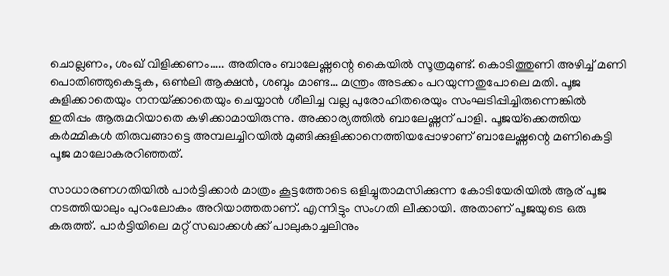ചൊല്ലണം, ശംഖ് വിളിക്കണം….. അതിനും ബാലേഷ്ണന്റെ കൈയില്‍ സൂത്രമുണ്ട്. കൊടിത്തുണി അഴിച്ച് മണി പൊതിഞ്ഞുകെട്ടുക, ഒണ്‍ലി ആക്ഷന്‍, ശബ്ദം മാണ്ട… മന്ത്രം അടക്കം പറയുന്നതുപോലെ മതി. പൂജ കുളിക്കാതെയും നനയ്‌ക്കാതെയും ചെയ്യാന്‍ ശീലിച്ച വല്ല പുരോഹിതരെയും സംഘടിപ്പിച്ചിരുന്നെങ്കില്‍ ഇതിപ്പം ആരുമറിയാതെ കഴിക്കാമായിരുന്നു. അക്കാര്യത്തില്‍ ബാലേഷ്ണന് പാളി. പൂജയ്‌ക്കെത്തിയ കര്‍മ്മികള്‍ തിരുവങ്ങാട്ടെ അമ്പലച്ചിറയില്‍ മുങ്ങിക്കുളിക്കാനെത്തിയപ്പോഴാണ് ബാലേഷ്ണന്റെ മണികെട്ടി പൂജ മാലോകരറിഞ്ഞത്.

സാധാരണഗതിയില്‍ പാര്‍ട്ടിക്കാര്‍ മാത്രം കൂട്ടത്തോടെ ഒളിച്ചുതാമസിക്കുന്ന കോടിയേരിയില്‍ ആര് പൂജ നടത്തിയാലും പുറംലോകം അറിയാത്തതാണ്. എന്നിട്ടും സംഗതി ലീക്കായി. അതാണ് പൂജയുടെ ഒരു കരുത്ത്. പാര്‍ട്ടിയിലെ മറ്റ് സഖാക്കള്‍ക്ക് പാലുകാച്ചലിനും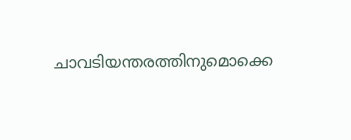ചാവടിയന്തരത്തിനുമൊക്കെ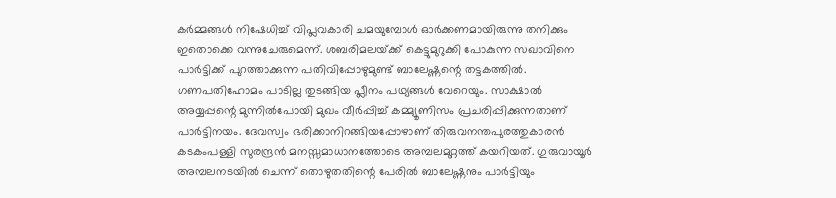കര്‍മ്മങ്ങള്‍ നിഷേധിച്ച് വിപ്ലവകാരി ചമയുമ്പോള്‍ ഓര്‍ക്കണമായിരുന്നു തനിക്കും ഇതൊക്കെ വന്നുചേരുമെന്ന്. ശബരിമലയ്‌ക്ക് കെട്ടുമുറുക്കി പോകുന്ന സഖാവിനെ പാര്‍ട്ടിക്ക് പുറത്താക്കുന്ന പതിവിപ്പോഴുമുണ്ട് ബാലേഷ്ണന്റെ തട്ടകത്തില്‍. ഗണപതിഹോമം പാടില്ല തുടങ്ങിയ പ്ലീനം പഥ്യങ്ങള്‍ വേറെയും. സാക്ഷാല്‍ അയ്യപ്പന്റെ മുന്നില്‍പോയി മുഖം വീര്‍പ്പിച്ച് കമ്മ്യൂണിസം പ്രചരിപ്പിക്കുന്നതാണ് പാര്‍ട്ടിനയം. ദേവസ്വം ഭരിക്കാനിറങ്ങിയപ്പോഴാണ് തിരുവനന്തപുരത്തുകാരന്‍ കടകംപള്ളി സുരന്ദ്രന്‍ മനസ്സമാധാനത്തോടെ അമ്പലമുറ്റത്ത് കയറിയത്. ഗുരുവായൂര്‍ അമ്പലനടയില്‍ ചെന്ന് തൊഴുതതിന്റെ പേരില്‍ ബാലേഷ്ണനും പാര്‍ട്ടിയും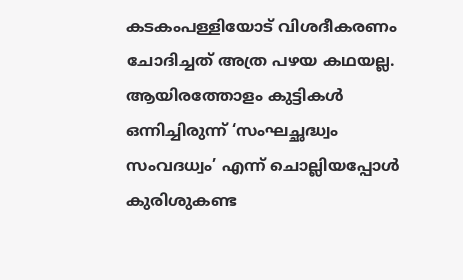കടകംപള്ളിയോട് വിശദീകരണം ചോദിച്ചത് അത്ര പഴയ കഥയല്ല. ആയിരത്തോളം കുട്ടികള്‍ ഒന്നിച്ചിരുന്ന് ‘സംഘച്ഛദ്ധ്വം സംവദധ്വം’ എന്ന് ചൊല്ലിയപ്പോള്‍ കുരിശുകണ്ട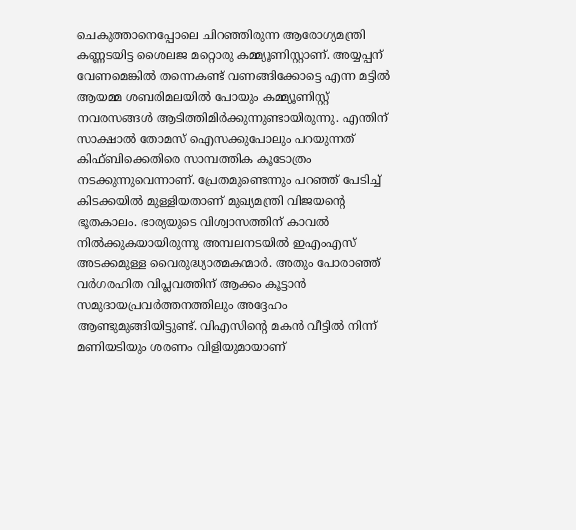ചെകുത്താനെപ്പോലെ ചിറഞ്ഞിരുന്ന ആരോഗ്യമന്ത്രി കണ്ണടയിട്ട ശൈലജ മറ്റൊരു കമ്മ്യൂണിസ്റ്റാണ്. അയ്യപ്പന് വേണമെങ്കില്‍ തന്നെകണ്ട് വണങ്ങിക്കോട്ടെ എന്ന മട്ടില്‍ ആയമ്മ ശബരിമലയില്‍ പോയും കമ്മ്യൂണിസ്റ്റ് നവരസങ്ങള്‍ ആടിത്തിമിര്‍ക്കുന്നുണ്ടായിരുന്നു. എന്തിന് സാക്ഷാല്‍ തോമസ് ഐസക്കുപോലും പറയുന്നത് കിഫ്ബിക്കെതിരെ സാമ്പത്തിക കൂടോത്രം നടക്കുന്നുവെന്നാണ്. പ്രേതമുണ്ടെന്നും പറഞ്ഞ് പേടിച്ച് കിടക്കയില്‍ മുള്ളിയതാണ് മുഖ്യമന്ത്രി വിജയന്റെ ഭൂതകാലം. ഭാര്യയുടെ വിശ്വാസത്തിന് കാവല്‍ നില്‍ക്കുകയായിരുന്നു അമ്പലനടയില്‍ ഇഎംഎസ് അടക്കമുള്ള വൈരുദ്ധ്യാത്മകന്മാര്‍. അതും പോരാഞ്ഞ് വര്‍ഗരഹിത വിപ്ലവത്തിന് ആക്കം കൂട്ടാന്‍ സമുദായപ്രവര്‍ത്തനത്തിലും അദ്ദേഹം ആണ്ടുമുങ്ങിയിട്ടുണ്ട്. വിഎസിന്റെ മകന്‍ വീട്ടില്‍ നിന്ന് മണിയടിയും ശരണം വിളിയുമായാണ്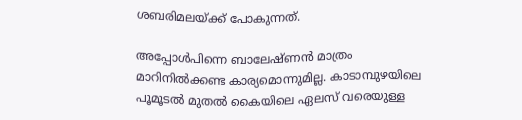ശബരിമലയ്‌ക്ക് പോകുന്നത്.

അപ്പോള്‍പിന്നെ ബാലേഷ്ണന്‍ മാത്രം മാറിനില്‍ക്കണ്ട കാര്യമൊന്നുമില്ല. കാടാമ്പുഴയിലെ പൂമൂടല്‍ മുതല്‍ കൈയിലെ ഏലസ് വരെയുള്ള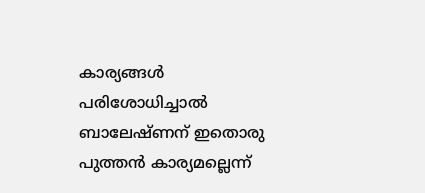കാര്യങ്ങള്‍ പരിശോധിച്ചാല്‍ ബാലേഷ്ണന് ഇതൊരു പുത്തന്‍ കാര്യമല്ലെന്ന്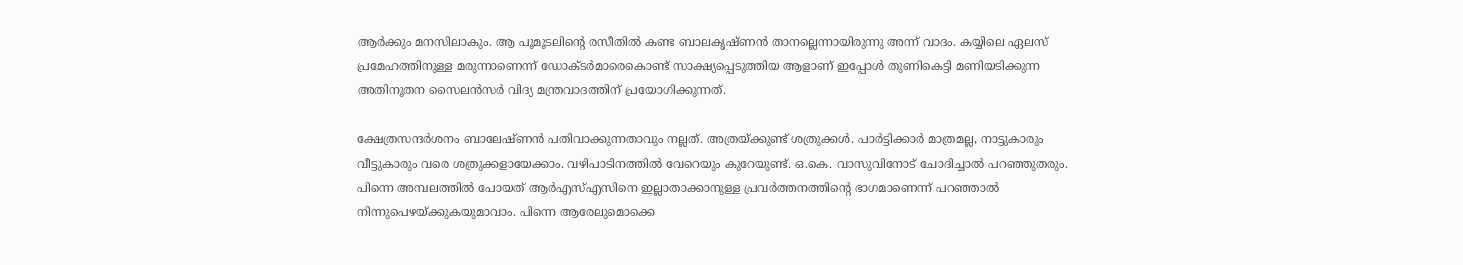ആര്‍ക്കും മനസിലാകും. ആ പൂമൂടലിന്റെ രസീതില്‍ കണ്ട ബാലകൃഷ്ണന്‍ താനല്ലെന്നായിരുന്നു അന്ന് വാദം. കയ്യിലെ ഏലസ് പ്രമേഹത്തിനുള്ള മരുന്നാണെന്ന് ഡോക്ടര്‍മാരെകൊണ്ട് സാക്ഷ്യപ്പെടുത്തിയ ആളാണ് ഇപ്പോള്‍ തുണികെട്ടി മണിയടിക്കുന്ന അതിനൂതന സൈലന്‍സര്‍ വിദ്യ മന്ത്രവാദത്തിന് പ്രയോഗിക്കുന്നത്.

ക്ഷേത്രസന്ദര്‍ശനം ബാലേഷ്ണന്‍ പതിവാക്കുന്നതാവും നല്ലത്. അത്രയ്‌ക്കുണ്ട് ശത്രുക്കള്‍. പാര്‍ട്ടിക്കാര്‍ മാത്രമല്ല, നാട്ടുകാരും വീട്ടുകാരും വരെ ശത്രുക്കളായേക്കാം. വഴിപാടിനത്തില്‍ വേറെയും കുറേയുണ്ട്. ഒ.കെ. വാസുവിനോട് ചോദിച്ചാല്‍ പറഞ്ഞുതരും. പിന്നെ അമ്പലത്തില്‍ പോയത് ആര്‍എസ്എസിനെ ഇല്ലാതാക്കാനുള്ള പ്രവര്‍ത്തനത്തിന്റെ ഭാഗമാണെന്ന് പറഞ്ഞാല്‍ നിന്നുപെഴയ്‌ക്കുകയുമാവാം. പിന്നെ ആരേലുമൊക്കെ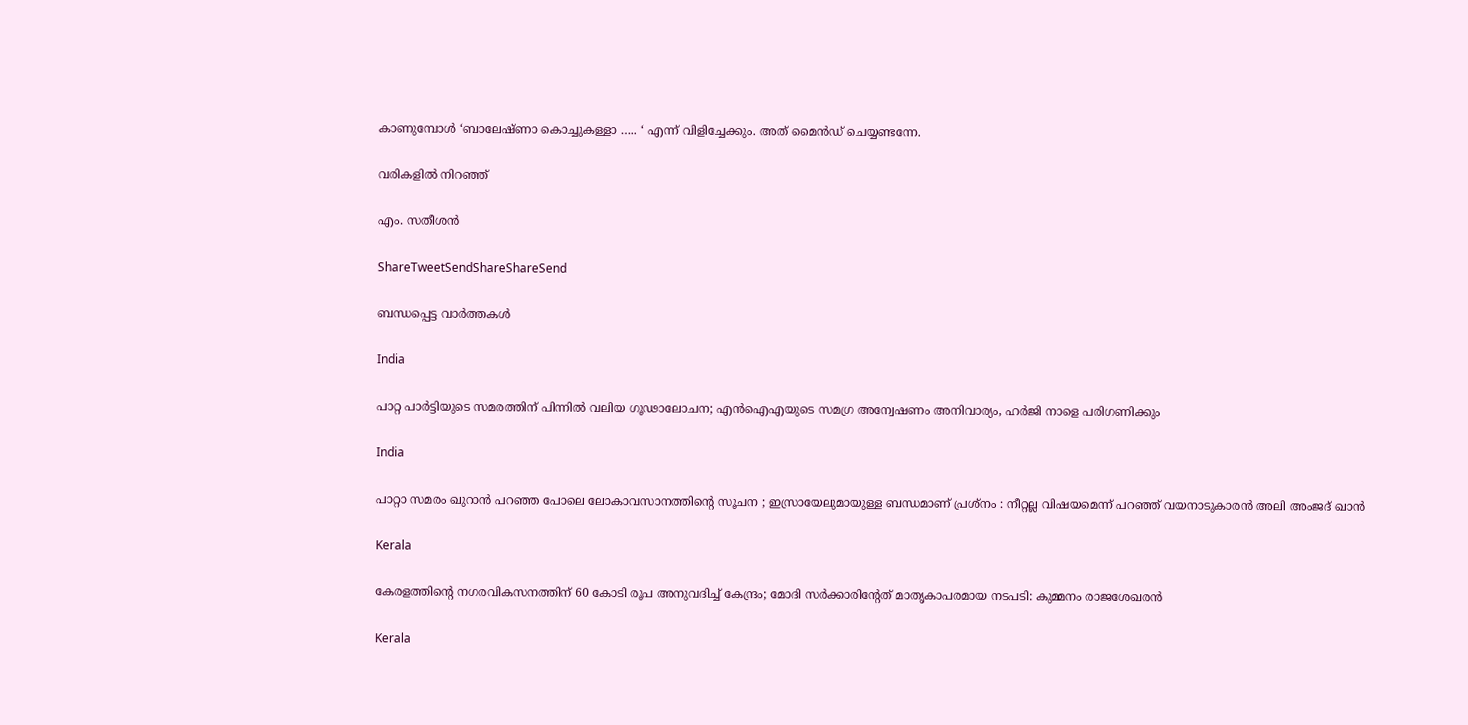കാണുമ്പോള്‍ ‘ബാലേഷ്ണാ കൊച്ചുകള്ളാ ….. ‘ എന്ന് വിളിച്ചേക്കും. അത് മൈന്‍ഡ് ചെയ്യണ്ടന്നേ.

വരികളില്‍ നിറഞ്ഞ്

എം. സതീശന്‍

ShareTweetSendShareShareSend

ബന്ധപ്പെട്ട വാര്‍ത്തകള്‍

India

പാറ്റ പാർട്ടിയുടെ സമരത്തിന് പിന്നിൽ വലിയ ഗൂഢാലോചന; എൻഐഎയുടെ സമഗ്ര അന്വേഷണം അനിവാര്യം, ഹർജി നാളെ പരിഗണിക്കും

India

പാറ്റാ സമരം ഖുറാൻ പറഞ്ഞ പോലെ ലോകാവസാനത്തിന്റെ സൂചന ; ഇസ്രായേലുമായുള്ള ബന്ധമാണ് പ്രശ്നം : നീറ്റല്ല വിഷയമെന്ന് പറഞ്ഞ് വയനാടുകാരൻ അലി അംജദ് ഖാൻ

Kerala

കേരളത്തിന്റെ നഗരവികസനത്തിന് 60 കോടി രൂപ അനുവദിച്ച് കേന്ദ്രം; മോദി സർക്കാരിന്റേത് മാതൃകാപരമായ നടപടി: കുമ്മനം രാജശേഖരൻ

Kerala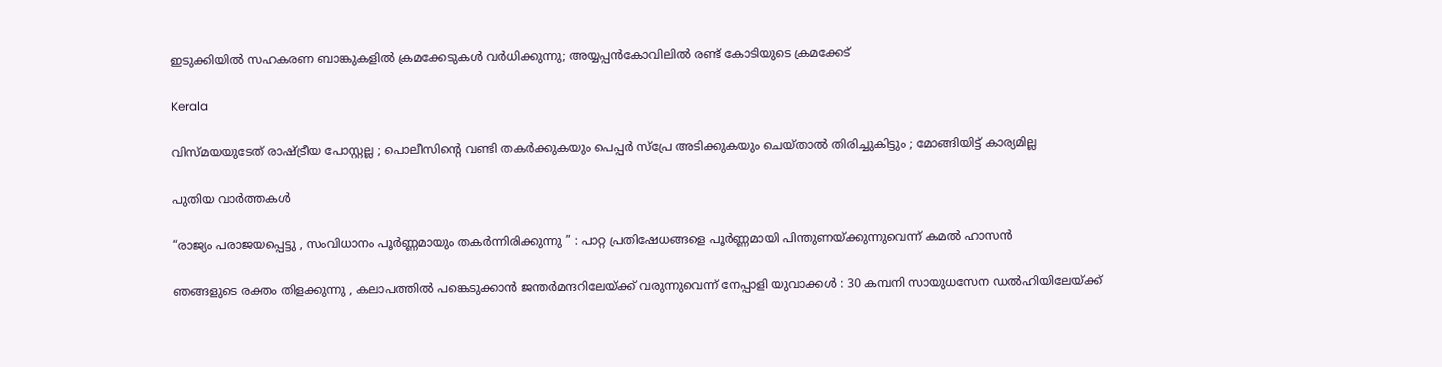ഇടുക്കിയില്‍ സഹകരണ ബാങ്കുകളില്‍ ക്രമക്കേടുകള്‍ വര്‍ധിക്കുന്നു; അയ്യപ്പന്‍കോവിലില്‍ രണ്ട് കോടിയുടെ ക്രമക്കേട്

Kerala

വിസ്മയയുടേത് രാഷ്‌ട്രീയ പോസ്റ്റല്ല ; പൊലീസിന്റെ വണ്ടി തകര്‍ക്കുകയും പെപ്പര്‍ സ്പ്രേ അടിക്കുകയും ചെയ്താല്‍ തിരിച്ചുകിട്ടും ; മോങ്ങിയിട്ട് കാര്യമില്ല

പുതിയ വാര്‍ത്തകള്‍

“രാജ്യം പരാജയപ്പെട്ടു , സംവിധാനം പൂർണ്ണമായും തകർന്നിരിക്കുന്നു ” : പാറ്റ പ്രതിഷേധങ്ങളെ പൂർണ്ണമായി പിന്തുണയ്‌ക്കുന്നുവെന്ന് കമൽ ഹാസൻ

ഞങ്ങളുടെ രക്തം തിളക്കുന്നു , കലാപത്തിൽ പങ്കെടുക്കാൻ ജന്തർമന്ദറിലേയ്‌ക്ക് വരുന്നുവെന്ന് നേപ്പാളി യുവാക്കൾ : 30 കമ്പനി സായുധസേന ഡൽഹിയിലേയ്‌ക്ക്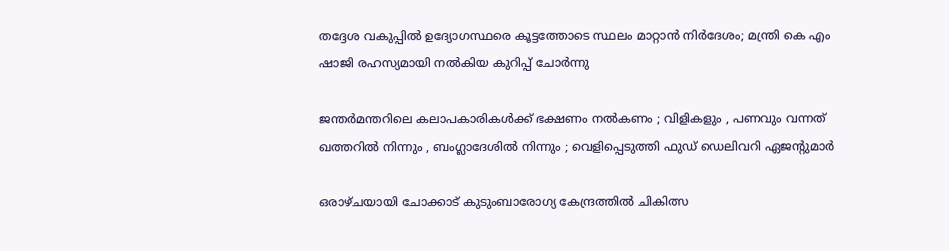തദ്ദേശ വകുപ്പിൽ ഉദ്യോഗസ്ഥരെ കൂട്ടത്തോടെ സ്ഥലം മാറ്റാൻ നിർദേശം; മന്ത്രി കെ എം ഷാജി രഹസ്യമായി നൽകിയ കുറിപ്പ് ചോർന്നു

ജന്തർമന്തറിലെ കലാപകാരികൾക്ക് ഭക്ഷണം നൽകണം ; വിളികളും , പണവും വന്നത് ഖത്തറിൽ നിന്നും , ബംഗ്ലാദേശിൽ നിന്നും ; വെളിപ്പെടുത്തി ഫുഡ് ഡെലിവറി ഏജന്റുമാർ

ഒരാഴ്ചയായി ചോക്കാട് കുടുംബാരോഗ്യ കേന്ദ്രത്തിൽ ചികിത്സ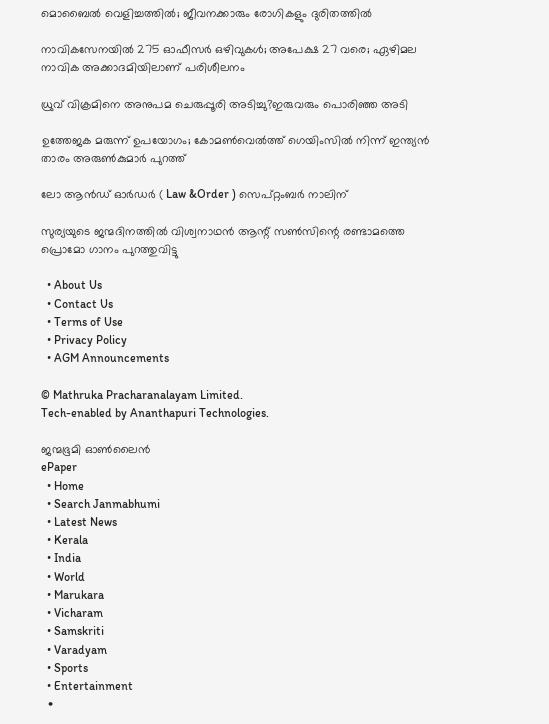മൊബൈൽ വെളിച്ചത്തിൽ; ജീവനക്കാരും രോഗികളും ദുരിതത്തിൽ

നാവികസേനയില്‍ 275 ഓഫീസര്‍ ഒഴിവുകള്‍; അപേക്ഷ 27 വരെ; ഏഴിമല നാവിക അക്കാദമിയിലാണ് പരിശീലനം

ധ്രുവ് വിക്രമിനെ അനുപമ ചെരുപ്പൂരി അടിച്ചു?ഇരുവരും പൊരിഞ്ഞ അടി

ഉത്തേജക മരുന്ന് ഉപയോഗം; കോമൺവെൽത്ത് ഗെയിംസിൽ നിന്ന് ഇന്ത്യൻ താരം അരുൺകുമാർ പുറത്ത്

ലോ ആൻഡ് ഓർഡർ ( Law &Order ) സെപ്റ്റംബർ നാലിന്

സുര്യയുടെ ജന്മദിനത്തിൽ വിശ്വനാഥൻ ആന്റ് സൺസിന്റെ രണ്ടാമത്തെ പ്രൊമോ ഗാനം പുറത്തുവിട്ടു

  • About Us
  • Contact Us
  • Terms of Use
  • Privacy Policy
  • AGM Announcements

© Mathruka Pracharanalayam Limited.
Tech-enabled by Ananthapuri Technologies.

ജന്മഭൂമി ഓണ്‍ലൈന്‍
ePaper
  • Home
  • Search Janmabhumi
  • Latest News
  • Kerala
  • India
  • World
  • Marukara
  • Vicharam
  • Samskriti
  • Varadyam
  • Sports
  • Entertainment
  •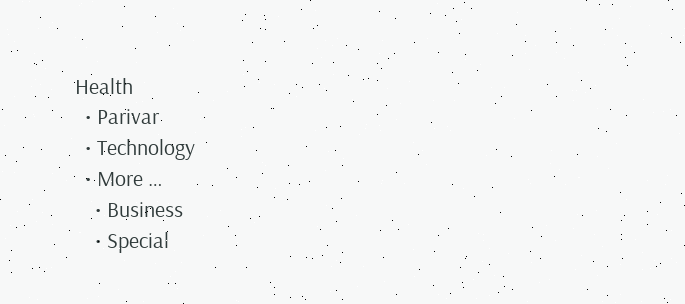Health
  • Parivar
  • Technology
  • More …
    • Business
    • Special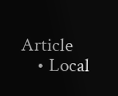Article
    • Local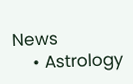News
    • Astrology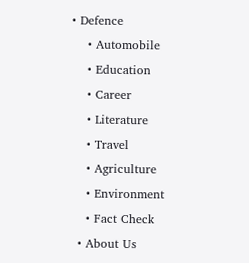• Defence
    • Automobile
    • Education
    • Career
    • Literature
    • Travel
    • Agriculture
    • Environment
    • Fact Check
  • About Us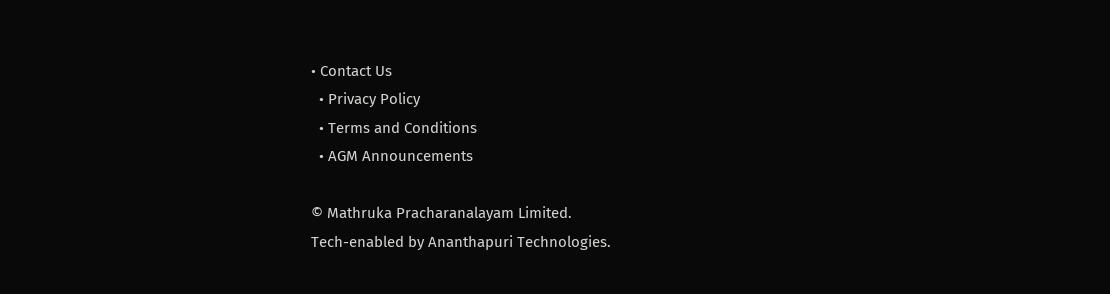• Contact Us
  • Privacy Policy
  • Terms and Conditions
  • AGM Announcements

© Mathruka Pracharanalayam Limited.
Tech-enabled by Ananthapuri Technologies.